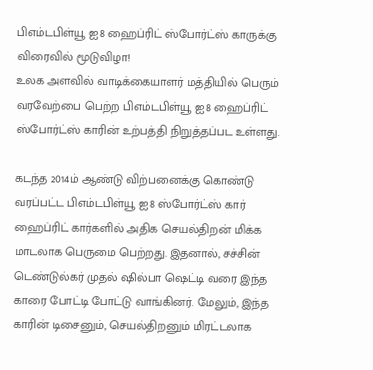பிஎம்டபிள்யூ ஐ8 ஹைப்ரிட் ஸ்போர்ட்ஸ் காருக்கு விரைவில் மூடுவிழா!
உலக அளவில் வாடிக்கையாளர் மத்தியில் பெரும் வரவேற்பை பெற்ற பிஎம்டபிள்யூ ஐ8 ஹைப்ரிட் ஸ்போர்ட்ஸ் காரின் உற்பத்தி நிறுத்தப்பட உள்ளது.

கடந்த 2014ம் ஆண்டு விற்பனைக்கு கொண்டு வரப்பட்ட பிஎம்டபிள்யூ ஐ8 ஸ்போர்ட்ஸ் கார் ஹைப்ரிட் கார்களில் அதிக செயல்திறன் மிக்க மாடலாக பெருமை பெற்றது. இதனால், சச்சின் டெண்டுல்கர் முதல் ஷில்பா ஷெட்டி வரை இந்த காரை போட்டி போட்டு வாங்கினர். மேலும், இந்த காரின் டிசைனும், செயல்திறனும் மிரட்டலாக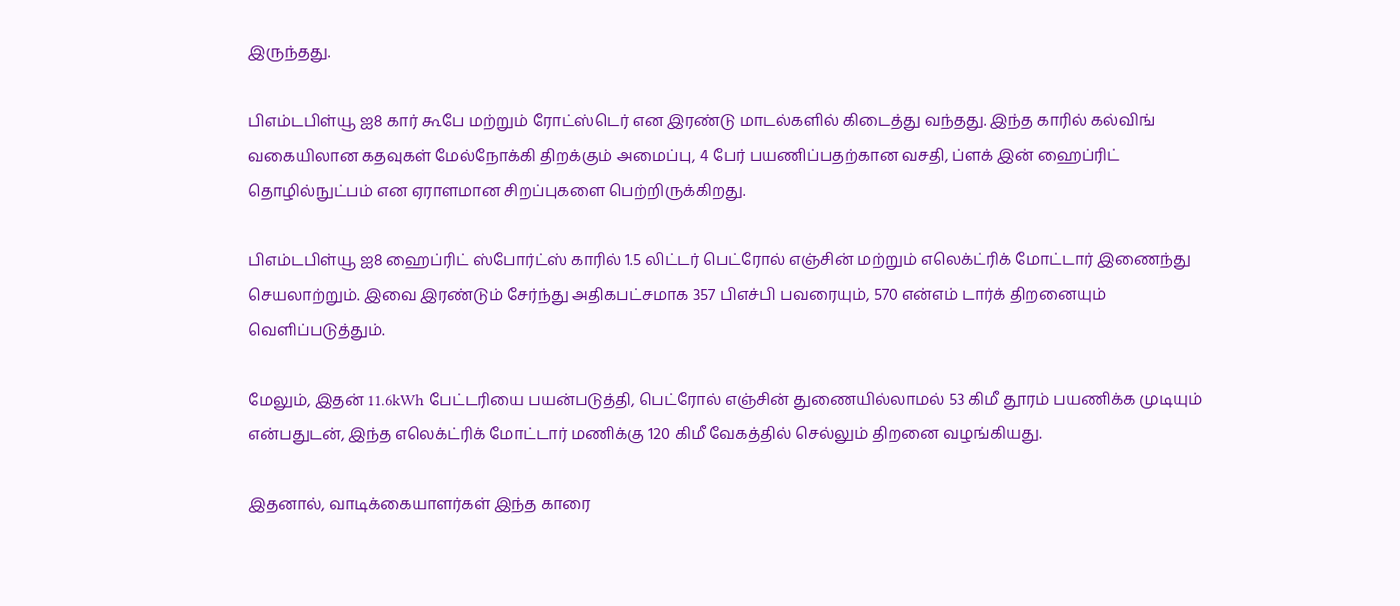இருந்தது.

பிஎம்டபிள்யூ ஐ8 கார் கூபே மற்றும் ரோட்ஸ்டெர் என இரண்டு மாடல்களில் கிடைத்து வந்தது. இந்த காரில் கல்விங் வகையிலான கதவுகள் மேல்நோக்கி திறக்கும் அமைப்பு, 4 பேர் பயணிப்பதற்கான வசதி, ப்ளக் இன் ஹைப்ரிட் தொழில்நுட்பம் என ஏராளமான சிறப்புகளை பெற்றிருக்கிறது.

பிஎம்டபிள்யூ ஐ8 ஹைப்ரிட் ஸ்போர்ட்ஸ் காரில் 1.5 லிட்டர் பெட்ரோல் எஞ்சின் மற்றும் எலெக்ட்ரிக் மோட்டார் இணைந்து செயலாற்றும். இவை இரண்டும் சேர்ந்து அதிகபட்சமாக 357 பிஎச்பி பவரையும், 570 என்எம் டார்க் திறனையும் வெளிப்படுத்தும்.

மேலும், இதன் 11.6kWh பேட்டரியை பயன்படுத்தி, பெட்ரோல் எஞ்சின் துணையில்லாமல் 53 கிமீ தூரம் பயணிக்க முடியும் என்பதுடன், இந்த எலெக்ட்ரிக் மோட்டார் மணிக்கு 120 கிமீ வேகத்தில் செல்லும் திறனை வழங்கியது.

இதனால், வாடிக்கையாளர்கள் இந்த காரை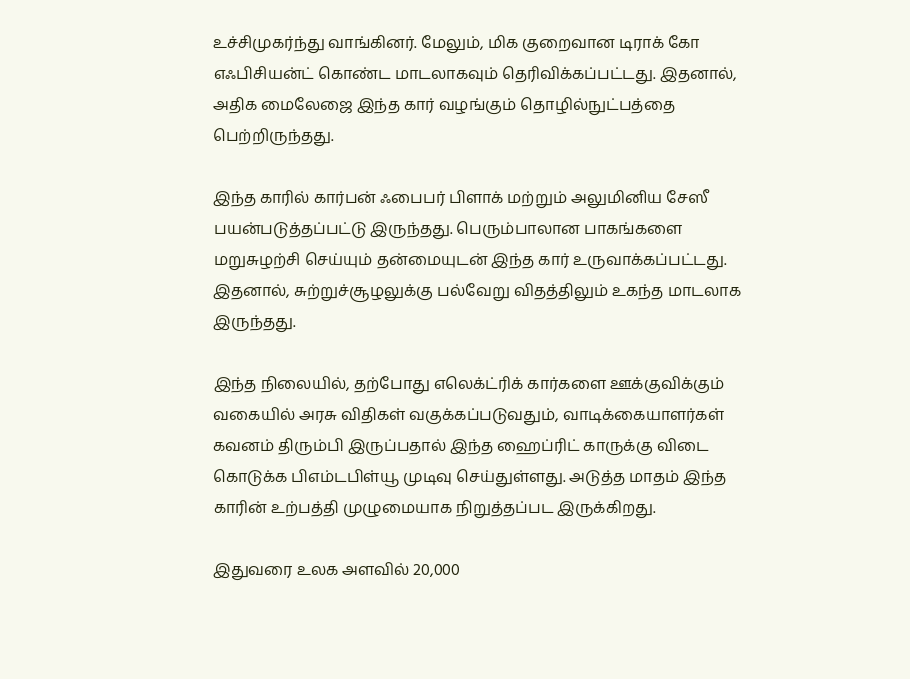உச்சிமுகர்ந்து வாங்கினர். மேலும், மிக குறைவான டிராக் கோ எஃபிசியன்ட் கொண்ட மாடலாகவும் தெரிவிக்கப்பட்டது. இதனால், அதிக மைலேஜை இந்த கார் வழங்கும் தொழில்நுட்பத்தை பெற்றிருந்தது.

இந்த காரில் கார்பன் ஃபைபர் பிளாக் மற்றும் அலுமினிய சேஸீ பயன்படுத்தப்பட்டு இருந்தது. பெரும்பாலான பாகங்களை மறுசுழற்சி செய்யும் தன்மையுடன் இந்த கார் உருவாக்கப்பட்டது. இதனால், சுற்றுச்சூழலுக்கு பல்வேறு விதத்திலும் உகந்த மாடலாக இருந்தது.

இந்த நிலையில், தற்போது எலெக்ட்ரிக் கார்களை ஊக்குவிக்கும் வகையில் அரசு விதிகள் வகுக்கப்படுவதும், வாடிக்கையாளர்கள் கவனம் திரும்பி இருப்பதால் இந்த ஹைப்ரிட் காருக்கு விடை கொடுக்க பிஎம்டபிள்யூ முடிவு செய்துள்ளது. அடுத்த மாதம் இந்த காரின் உற்பத்தி முழுமையாக நிறுத்தப்பட இருக்கிறது.

இதுவரை உலக அளவில் 20,000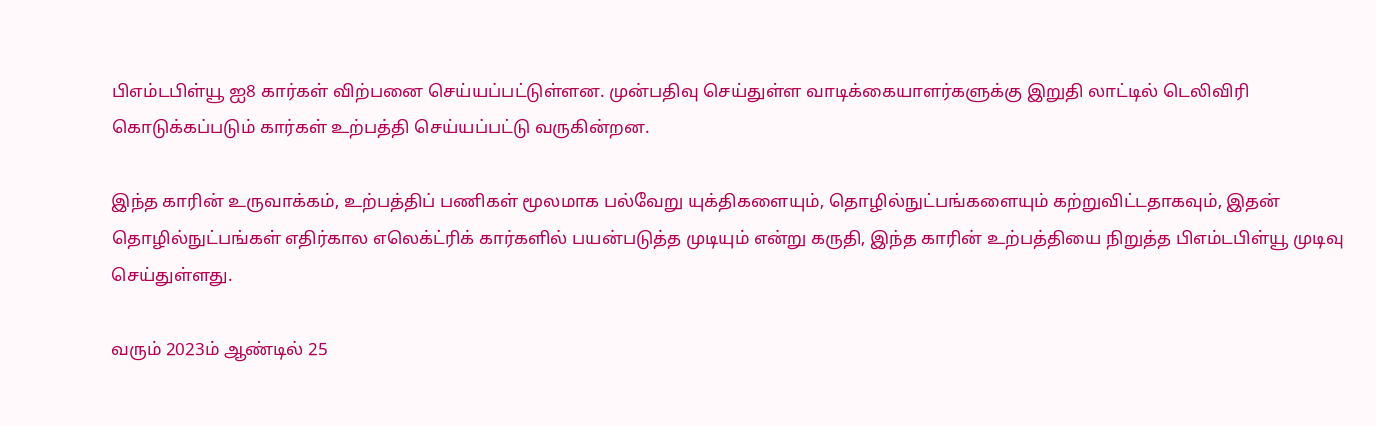பிஎம்டபிள்யூ ஐ8 கார்கள் விற்பனை செய்யப்பட்டுள்ளன. முன்பதிவு செய்துள்ள வாடிக்கையாளர்களுக்கு இறுதி லாட்டில் டெலிவிரி கொடுக்கப்படும் கார்கள் உற்பத்தி செய்யப்பட்டு வருகின்றன.

இந்த காரின் உருவாக்கம், உற்பத்திப் பணிகள் மூலமாக பல்வேறு யுக்திகளையும், தொழில்நுட்பங்களையும் கற்றுவிட்டதாகவும், இதன் தொழில்நுட்பங்கள் எதிர்கால எலெக்ட்ரிக் கார்களில் பயன்படுத்த முடியும் என்று கருதி, இந்த காரின் உற்பத்தியை நிறுத்த பிஎம்டபிள்யூ முடிவு செய்துள்ளது.

வரும் 2023ம் ஆண்டில் 25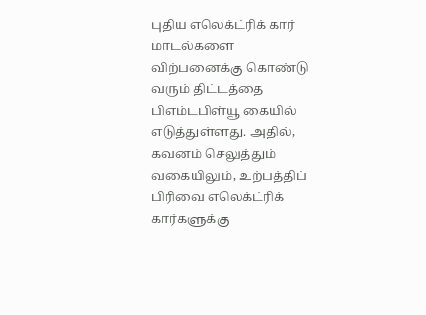புதிய எலெக்ட்ரிக் கார் மாடல்களை விற்பனைக்கு கொண்டு வரும் திட்டத்தை பிஎம்டபிள்யூ கையில் எடுத்துள்ளது. அதில், கவனம் செலுத்தும் வகையிலும், உற்பத்திப் பிரிவை எலெக்ட்ரிக் கார்களுக்கு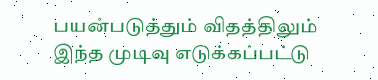பயன்படுத்தும் விதத்திலும் இந்த முடிவு எடுக்கப்பட்டு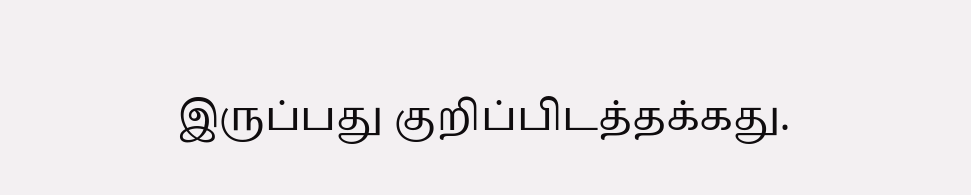இருப்பது குறிப்பிடத்தக்கது.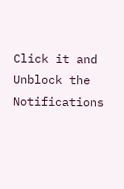Click it and Unblock the Notifications